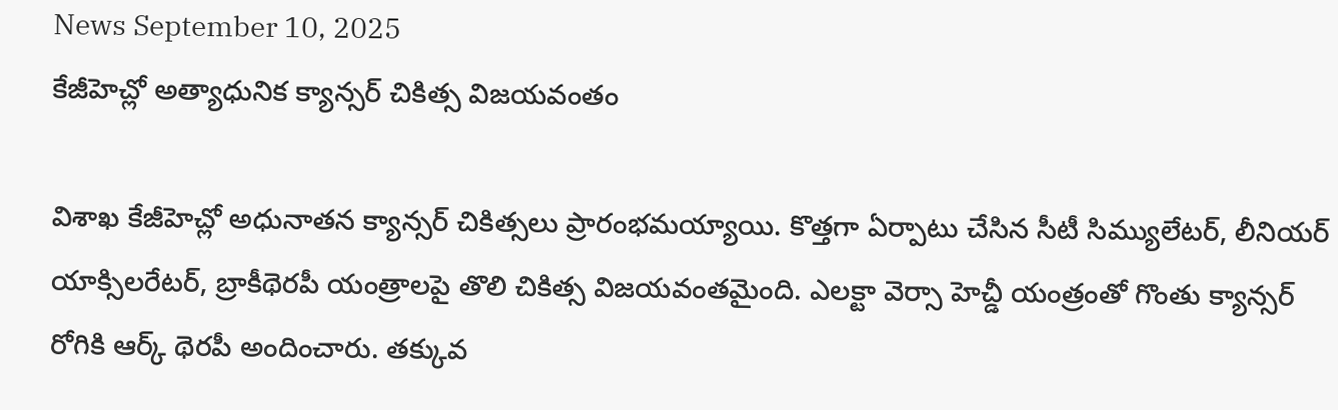News September 10, 2025
కేజీహెచ్లో అత్యాధునిక క్యాన్సర్ చికిత్స విజయవంతం

విశాఖ కేజీహెచ్లో అధునాతన క్యాన్సర్ చికిత్సలు ప్రారంభమయ్యాయి. కొత్తగా ఏర్పాటు చేసిన సీటీ సిమ్యులేటర్, లీనియర్ యాక్సిలరేటర్, బ్రాకీథెరపీ యంత్రాలపై తొలి చికిత్స విజయవంతమైంది. ఎలక్టా వెర్సా హెచ్డీ యంత్రంతో గొంతు క్యాన్సర్ రోగికి ఆర్క్ థెరపీ అందించారు. తక్కువ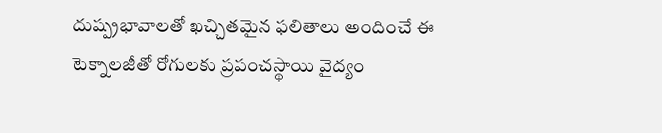దుష్ప్రభావాలతో ఖచ్చితమైన ఫలితాలు అందించే ఈ టెక్నాలజీతో రోగులకు ప్రపంచస్థాయి వైద్యం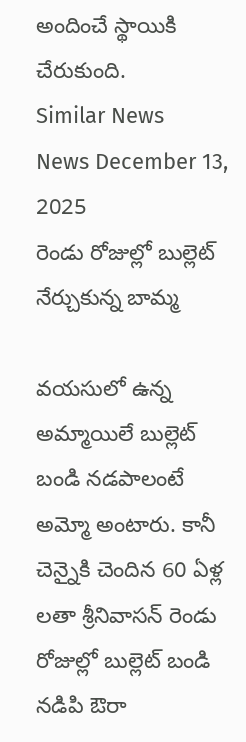అందించే స్థాయికి చేరుకుంది.
Similar News
News December 13, 2025
రెండు రోజుల్లో బుల్లెట్ నేర్చుకున్న బామ్మ

వయసులో ఉన్న అమ్మాయిలే బుల్లెట్ బండి నడపాలంటే అమ్మో అంటారు. కానీ చెన్నైకి చెందిన 60 ఏళ్ల లతా శ్రీనివాసన్ రెండు రోజుల్లో బుల్లెట్ బండి నడిపి ఔరా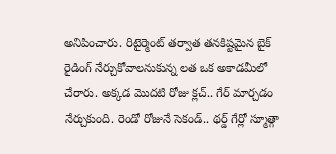అనిపించారు. రిటైర్మెంట్ తర్వాత తనకిష్టమైన బైక్ రైడింగ్ నేర్చుకోవాలనుకున్న లత ఒక అకాడమీలో చేరారు. అక్కడ మొదటి రోజు క్లచ్.. గేర్ మార్చడం నేర్చుకుంది. రెండో రోజునే సెకండ్.. థర్డ్ గేర్లో స్మూత్గా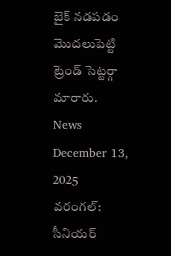బైక్ నడపడం మొదలుపెట్టి ట్రెండ్ సెట్టర్గా మారారు.
News December 13, 2025
వరంగల్: సీనియర్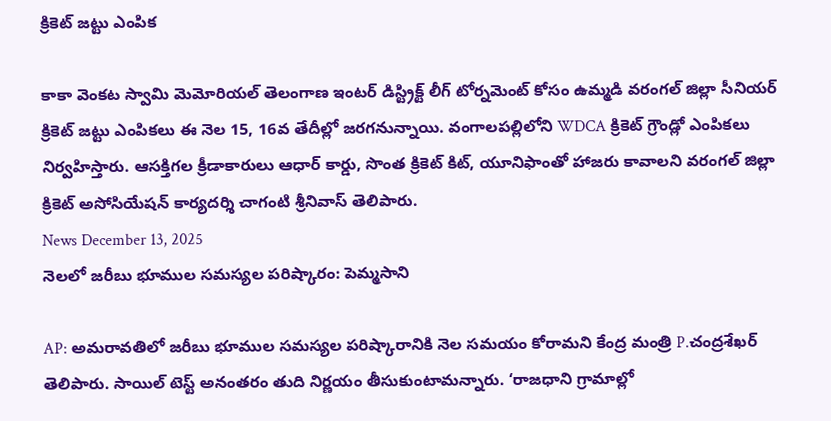క్రికెట్ జట్టు ఎంపిక

కాకా వెంకట స్వామి మెమోరియల్ తెలంగాణ ఇంటర్ డిస్ట్రిక్ట్ లీగ్ టోర్నమెంట్ కోసం ఉమ్మడి వరంగల్ జిల్లా సీనియర్ క్రికెట్ జట్టు ఎంపికలు ఈ నెల 15, 16వ తేదీల్లో జరగనున్నాయి. వంగాలపల్లిలోని WDCA క్రికెట్ గ్రౌండ్లో ఎంపికలు నిర్వహిస్తారు. ఆసక్తిగల క్రీడాకారులు ఆధార్ కార్డు, సొంత క్రికెట్ కిట్, యూనిఫాంతో హాజరు కావాలని వరంగల్ జిల్లా క్రికెట్ అసోసియేషన్ కార్యదర్శి చాగంటి శ్రీనివాస్ తెలిపారు.
News December 13, 2025
నెలలో జరీబు భూముల సమస్యల పరిష్కారం: పెమ్మసాని

AP: అమరావతిలో జరీబు భూముల సమస్యల పరిష్కారానికి నెల సమయం కోరామని కేంద్ర మంత్రి P.చంద్రశేఖర్ తెలిపారు. సాయిల్ టెస్ట్ అనంతరం తుది నిర్ణయం తీసుకుంటామన్నారు. ‘రాజధాని గ్రామాల్లో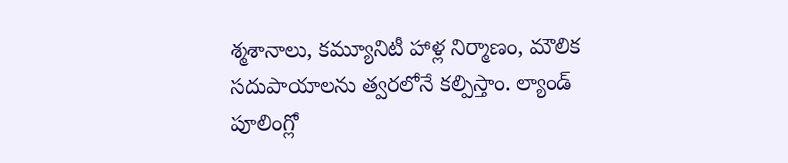శ్మశానాలు, కమ్యూనిటీ హాళ్ల నిర్మాణం, మౌలిక సదుపాయాలను త్వరలోనే కల్పిస్తాం. ల్యాండ్ పూలింగ్లో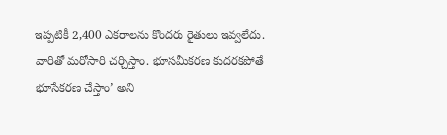ఇప్పటికీ 2,400 ఎకరాలను కొందరు రైతులు ఇవ్వలేదు. వారితో మరోసారి చర్చిస్తాం. భూసమీకరణ కుదరకపోతే భూసేకరణ చేస్తాం’ అని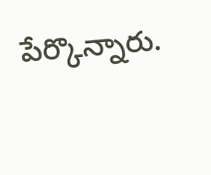పేర్కొన్నారు.